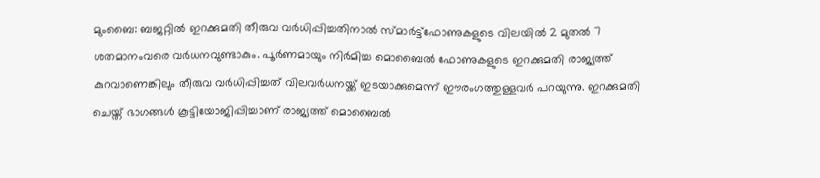മുംബൈ: ബജറ്റിൽ ഇറക്കുമതി തീരുവ വർധിപ്പിച്ചതിനാൽ സ്മാർട്ട്ഫോണുകളുടെ വിലയിൽ 2 മുതൽ 7 ശതമാനംവരെ വർധനവുണ്ടാകും. പൂർണമായും നിർമിച്ച മൊബൈൽ ഫോണുകളുടെ ഇറക്കുമതി രാജ്യത്ത് കുറവാണെങ്കിലും തീരുവ വർധിപ്പിച്ചത് വിലവർധനയ്ക്ക് ഇടയാക്കുമെന്ന് ഈരംഗത്തുള്ളവർ പറയുന്നു. ഇറക്കുമതി ചെയ്ത് ഭാഗങ്ങൾ കൂട്ടിയോജിപ്പിച്ചാണ് രാജ്യത്ത് മൊബൈൽ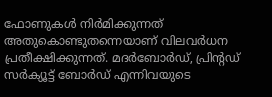ഫോണുകൾ നിർമിക്കുന്നത് അതുകൊണ്ടുതന്നെയാണ് വിലവർധന പ്രതീക്ഷിക്കുന്നത്. മദർബോർഡ്, പ്രിന്റഡ് സർക്യൂട്ട് ബോർഡ് എന്നിവയുടെ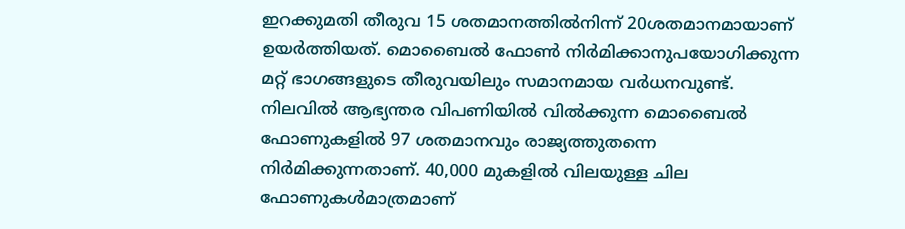ഇറക്കുമതി തീരുവ 15 ശതമാനത്തിൽനിന്ന് 20ശതമാനമായാണ് ഉയർത്തിയത്. മൊബൈൽ ഫോൺ നിർമിക്കാനുപയോഗിക്കുന്ന മറ്റ് ഭാഗങ്ങളുടെ തീരുവയിലും സമാനമായ വർധനവുണ്ട്. നിലവിൽ ആഭ്യന്തര വിപണിയിൽ വിൽക്കുന്ന മൊബൈൽ ഫോണുകളിൽ 97 ശതമാനവും രാജ്യത്തുതന്നെ നിർമിക്കുന്നതാണ്. 40,000 മുകളിൽ വിലയുള്ള ചില ഫോണുകൾമാത്രമാണ്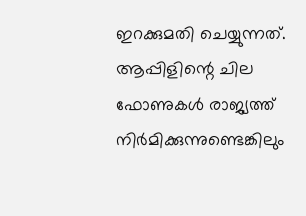ഇറക്കുമതി ചെയ്യുന്നത്. ആപ്പിളിന്റെ ചില ഫോണുകൾ രാജ്യത്ത് നിർമിക്കുന്നുണ്ടെങ്കിലും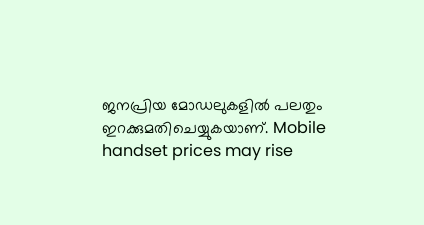ജനപ്രിയ മോഡലുകളിൽ പലതും ഇറക്കുമതിചെയ്യുകയാണ്. Mobile handset prices may rise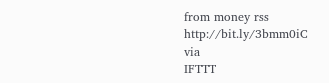from money rss http://bit.ly/3bmm0iC
via
IFTTT